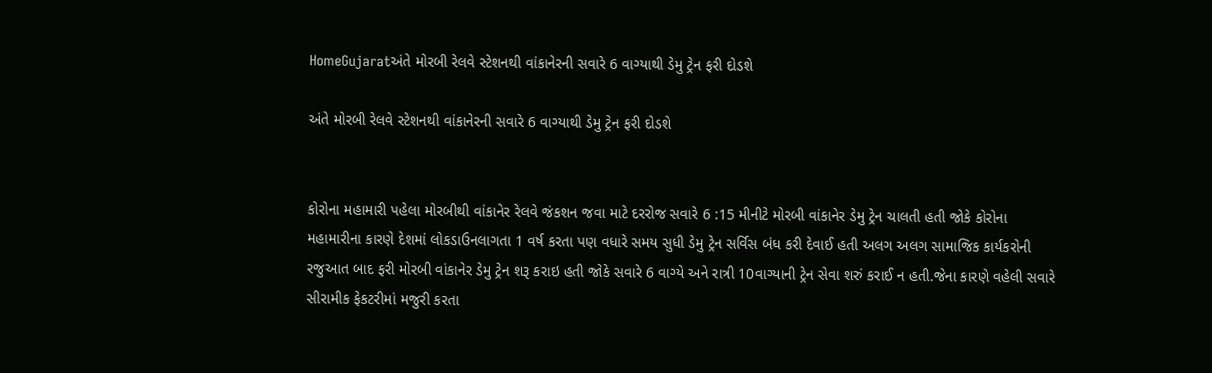HomeGujaratઅંતે મોરબી રેલવે સ્ટેશનથી વાંકાનેરની સવારે 6 વાગ્યાથી ડેમુ ટ્રેન ફરી દોડશે

અંતે મોરબી રેલવે સ્ટેશનથી વાંકાનેરની સવારે 6 વાગ્યાથી ડેમુ ટ્રેન ફરી દોડશે


કોરોના મહામારી પહેલા મોરબીથી વાંકાનેર રેલવે જંકશન જવા માટે દરરોજ સવારે 6 :15 મીનીટે મોરબી વાંકાનેર ડેમુ ટ્રેન ચાલતી હતી જોકે કોરોના મહામારીના કારણે દેશમાં લોકડાઉનલાગતા 1 વર્ષ કરતા પણ વધારે સમય સુધી ડેમુ ટ્રેન સર્વિસ બંધ કરી દેવાઈ હતી અલગ અલગ સામાજિક કાર્યકરોની રજુઆત બાદ ફરી મોરબી વાંકાનેર ડેમુ ટ્રેન શરૂ કરાઇ હતી જોકે સવારે 6 વાગ્યે અને રાત્રી 10વાગ્યાની ટ્રેન સેવા શરું કરાઈ ન હતી.જેના કારણે વહેલી સવારે સીરામીક ફેકટરીમાં મજુરી કરતા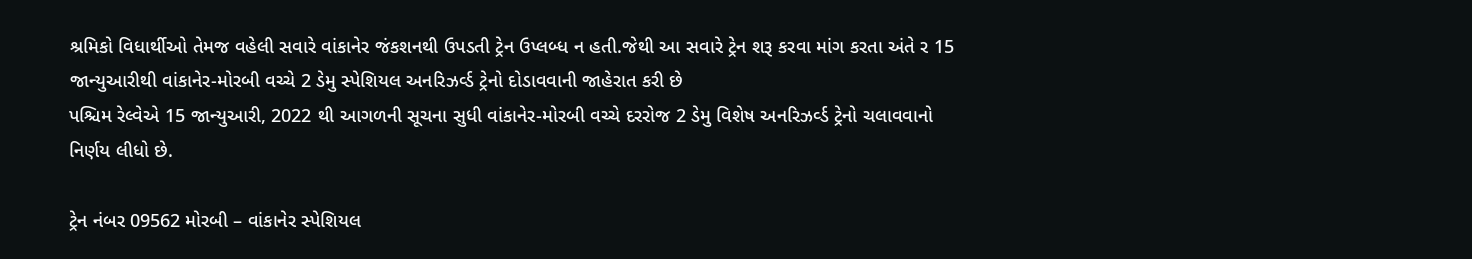શ્રમિકો વિધાર્થીઓ તેમજ વહેલી સવારે વાંકાનેર જંકશનથી ઉપડતી ટ્રેન ઉપ્લબ્ધ ન હતી.જેથી આ સવારે ટ્રેન શરૂ કરવા માંગ કરતા અંતે ર 15 જાન્યુઆરીથી વાંકાનેર-મોરબી વચ્ચે 2 ડેમુ સ્પેશિયલ અનરિઝર્વ્ડ ટ્રેનો દોડાવવાની જાહેરાત કરી છે
પશ્ચિમ રેલ્વેએ 15 જાન્યુઆરી, 2022 થી આગળની સૂચના સુધી વાંકાનેર-મોરબી વચ્ચે દરરોજ 2 ડેમુ વિશેષ અનરિઝર્વ્ડ ટ્રેનો ચલાવવાનો નિર્ણય લીધો છે.

ટ્રેન નંબર 09562 મોરબી – વાંકાનેર સ્પેશિયલ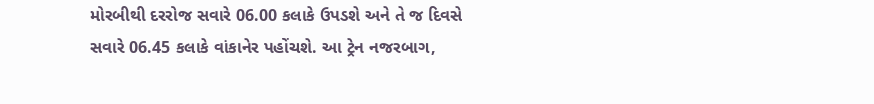મોરબીથી દરરોજ સવારે 06.00 કલાકે ઉપડશે અને તે જ દિવસે સવારે 06.45 કલાકે વાંકાનેર પહોંચશે. આ ટ્રેન નજરબાગ,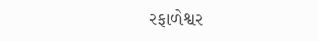રફાળેશ્વર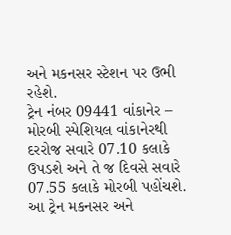અને મકનસર સ્ટેશન પર ઉભી રહેશે.
ટ્રેન નંબર 09441 વાંકાનેર – મોરબી સ્પેશિયલ વાંકાનેરથી દરરોજ સવારે 07.10 કલાકે ઉપડશે અને તે જ દિવસે સવારે 07.55 કલાકે મોરબી પહોંચશે. આ ટ્રેન મકનસર અને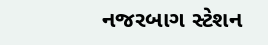નજરબાગ સ્ટેશન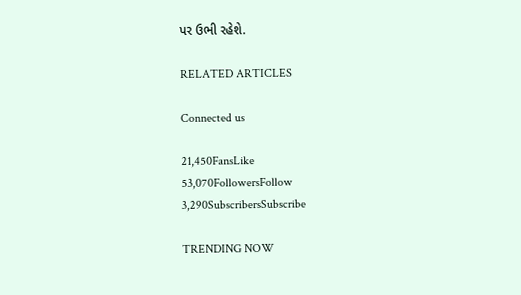પર ઉભી રહેશે.

RELATED ARTICLES

Connected us

21,450FansLike
53,070FollowersFollow
3,290SubscribersSubscribe

TRENDING NOW